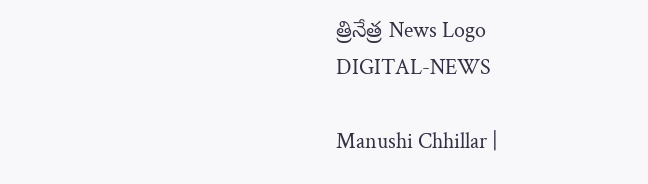త్రినేత్ర News Logo
DIGITAL-NEWS

Manushi Chhillar |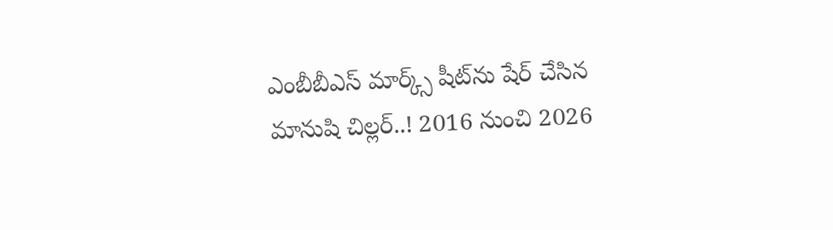ఎంబీబీఎస్‌ మార్క్స్‌ షీట్‌ను షేర్‌ చేసిన మానుషి చిల్లర్‌..! 2016 నుంచి 2026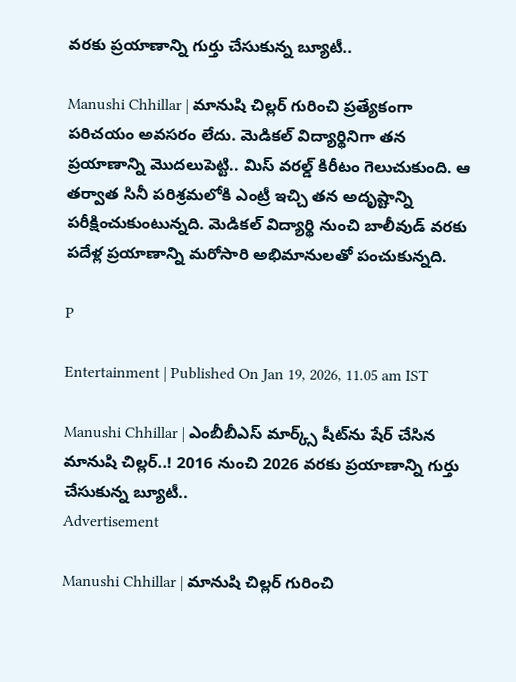వరకు ప్రయాణాన్ని గుర్తు చేసుకున్న బ్యూటీ..

Manushi Chhillar | మానుషి చిల్లర్‌ గురించి ప్రత్యేకంగా పరిచయం అవసరం లేదు. మెడికల్ విద్యార్థినిగా తన ప్రయాణాన్ని మొదలుపెట్టి.. మిస్ వరల్డ్ కిరీటం గెలుచుకుంది. ఆ తర్వాత సినీ పరిశ్రమలోకి ఎంట్రీ ఇచ్చి తన అదృష్టాన్ని పరీక్షించుకుంటున్నది. మెడికల్‌ విద్యార్థి నుంచి బాలీవుడ్‌ వరకు పదేళ్ల ప్రయాణాన్ని మరోసారి అభిమానులతో పంచుకున్నది.

P

Entertainment | Published On Jan 19, 2026, 11.05 am IST

Manushi Chhillar | ఎంబీబీఎస్‌ మార్క్స్‌ షీట్‌ను షేర్‌ చేసిన మానుషి చిల్లర్‌..! 2016 నుంచి 2026 వరకు ప్రయాణాన్ని గుర్తు చేసుకున్న బ్యూటీ..
Advertisement

Manushi Chhillar | మానుషి చిల్లర్‌ గురించి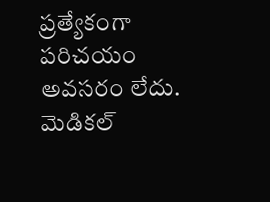ప్రత్యేకంగా పరిచయం అవసరం లేదు. మెడికల్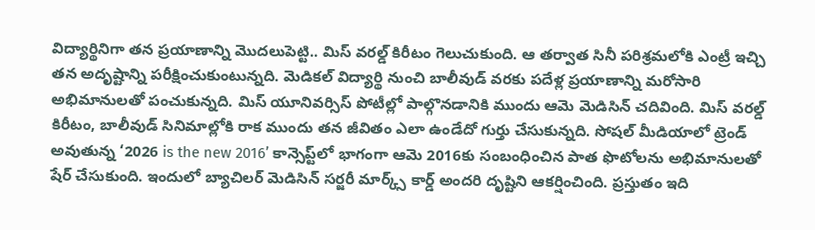విద్యార్థినిగా తన ప్రయాణాన్ని మొదలుపెట్టి.. మిస్ వరల్డ్ కిరీటం గెలుచుకుంది. ఆ తర్వాత సినీ పరిశ్రమలోకి ఎంట్రీ ఇచ్చి తన అదృష్టాన్ని పరీక్షించుకుంటున్నది. మెడికల్‌ విద్యార్థి నుంచి బాలీవుడ్‌ వరకు పదేళ్ల ప్రయాణాన్ని మరోసారి అభిమానులతో పంచుకున్నది. మిస్‌ యూనివర్సిస్‌ పోటీల్లో పాల్గొనడానికి ముందు ఆమె మెడిసిన్‌ చదివింది. మిస్ వరల్డ్ కిరీటం, బాలీవుడ్ సినిమాల్లోకి రాక ముందు తన జీవితం ఎలా ఉండేదో గుర్తు చేసుకున్నది. సోషల్‌ మీడియాలో ట్రెండ్‌ అవుతున్న ‘2026 is the new 2016’ కాన్సెప్ట్‌లో భాగంగా ఆమె 2016కు సంబంధించిన పాత ఫొటోలను అభిమానులతో షేర్‌ చేసుకుంది. ఇందులో బ్యాచిలర్‌ మెడిసిన్‌ సర్జరీ మార్క్స్‌ కార్డ్‌ అందరి దృష్టిని ఆకర్షించింది. ప్రస్తుతం ఇది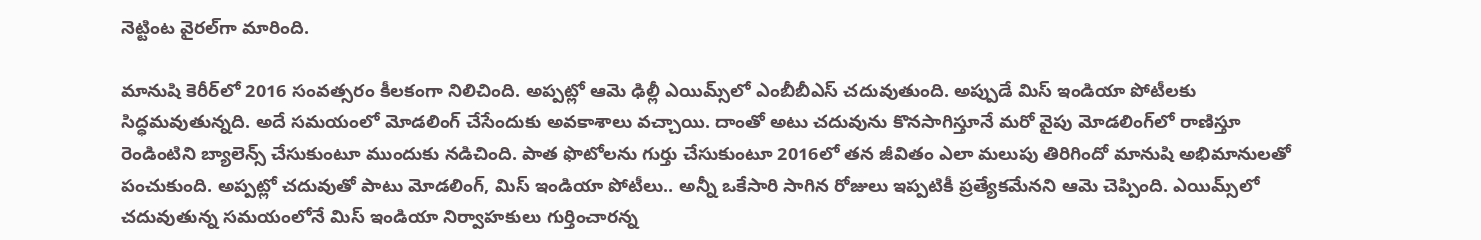నెట్టింట వైరల్‌గా మారింది.

మానుషి కెరీర్‌లో 2016 సంవత్సరం కీలకంగా నిలిచింది. అప్పట్లో ఆమె ఢిల్లీ ఎయిమ్స్‌లో ఎంబీబీఎస్‌ చదువుతుంది. అప్పుడే మిస్‌ ఇండియా పోటీలకు సిద్ధమవుతున్నది. అదే సమయంలో మోడలింగ్‌ చేసేందుకు అవకాశాలు వచ్చాయి. దాంతో అటు చదువును కొనసాగిస్తూనే మరో వైపు మోడలింగ్‌లో రాణిస్తూ రెండింటిని బ్యాలెన్స్‌ చేసుకుంటూ ముందుకు నడిచింది. పాత ఫొటోలను గుర్తు చేసుకుంటూ 2016లో తన జీవితం ఎలా మలుపు తిరిగిందో మానుషి అభిమానులతో పంచుకుంది. అప్పట్లో చదువుతో పాటు మోడలింగ్, మిస్ ఇండియా పోటీలు.. అన్నీ ఒకేసారి సాగిన రోజులు ఇప్పటికీ ప్రత్యేకమేనని ఆమె చెప్పింది. ఎయిమ్స్‌లో చదువుతున్న సమయంలోనే మిస్‌ ఇండియా నిర్వాహకులు గుర్తించారన్న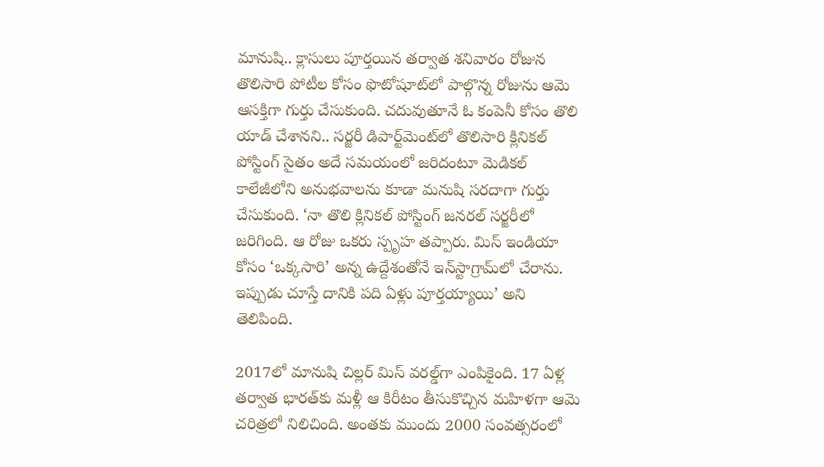మానుషి.. క్లాసులు పూర్తయిన తర్వాత శనివారం రోజున తొలిసారి పోటీల కోసం ఫొటోషూట్‌లో పాల్గొన్న రోజును ఆమె ఆసక్తిగా గుర్తు చేసుకుంది. చదువుతూనే ఓ కంపెనీ కోసం తొలి యాడ్‌ చేశానని.. సర్జరీ డిపార్ట్‌మెంట్‌లో తొలిసారి క్లినికల్‌ పోస్టింగ్‌ సైతం అదే సమయంలో జరిదంటూ మెడికల్ కాలేజీలోని అనుభవాలను కూడా మనుషి సరదాగా గుర్తు చేసుకుంది. ‘నా తొలి క్లినికల్ పోస్టింగ్ జనరల్ సర్జరీలో జరిగింది. ఆ రోజు ఒకరు స్పృహ తప్పారు. మిస్ ఇండియా కోసం ‘ఒక్కసారి’ అన్న ఉద్దేశంతోనే ఇన్‌స్టాగ్రామ్‌లో చేరాను. ఇప్పుడు చూస్తే దానికి పది ఏళ్లు పూర్తయ్యాయి’ అని తెలిపింది.

2017లో మానుషి చిల్లర్‌ మిస్‌ వరల్డ్‌గా ఎంపికైంది. 17 ఏళ్ల తర్వాత భారత్‌కు మళ్లీ ఆ కిరీటం తీసుకొచ్చిన మహిళగా ఆమె చరిత్రలో నిలిచింది. అంతకు ముందు 2000 సంవత్సరంలో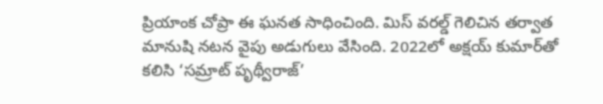ప్రియాంక చోప్రా ఈ ఘనత సాధించింది. మిస్‌ వరల్డ్‌ గెలిచిన తర్వాత మానుషి నటన వైపు అడుగులు వేసింది. 2022లో అక్షయ్ కుమార్‌తో కలిసి ‘సమ్రాట్ పృథ్వీరాజ్’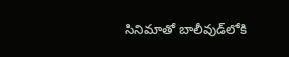సినిమాతో బాలీవుడ్‌లోకి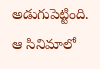అడుగుపెట్టింది. ఆ సినిమాలో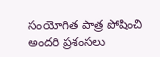సంయోగిత పాత్ర పోషించి అందరి ప్రశంసలు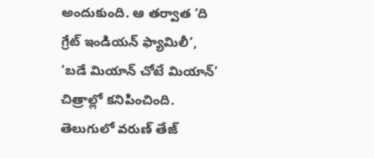అందుకుంది. ఆ తర్వాత ‘ది గ్రేట్ ఇండియన్ ఫ్యామిలీ’, ‘బడే మియాన్ చోటే మియాన్’ చిత్రాల్లో కనిపించింది. తెలుగులో వరుణ్‌ తేజ్‌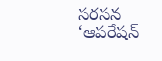సరసన ‘ఆపరేషన్‌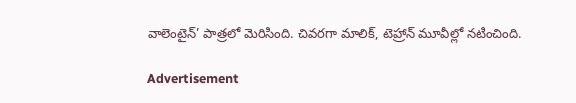వాలెంటైన్‌’ పాత్రలో మెరిసింది. చివరగా మాలిక్‌, టెహ్రాన్‌ మూవీల్లో నటించింది.

Advertisement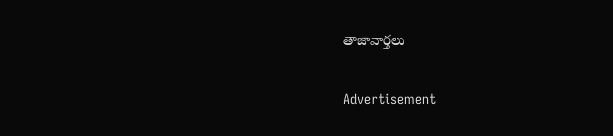తాజావార్తలు

Advertisement